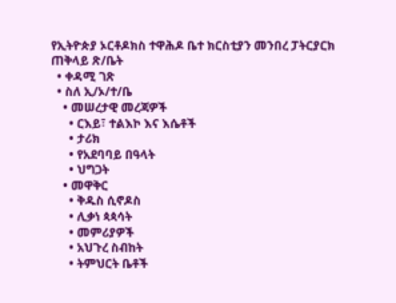የኢትዮጵያ ኦርቶዶክስ ተዋሕዶ ቤተ ክርስቲያን መንበረ ፓትርያርክ ጠቅላይ ጽ/ቤት
  • ቀዳሚ ገጽ
  • ስለ ኢ/ኦ/ተ/ቤ
    • መሠረታዊ መረጃዎች
      • ርእይ፣ ተልእኮ እና እሴቶች
      • ታሪክ
      • የአደባባይ በዓላት
      • ህግጋት
    • መዋቅር
      • ቅዱስ ሲኖዶስ
      • ሊቃነ ጳጳሳት
      • መምሪያዎች
      • አህጉረ ስብከት
      • ትምህርት ቤቶች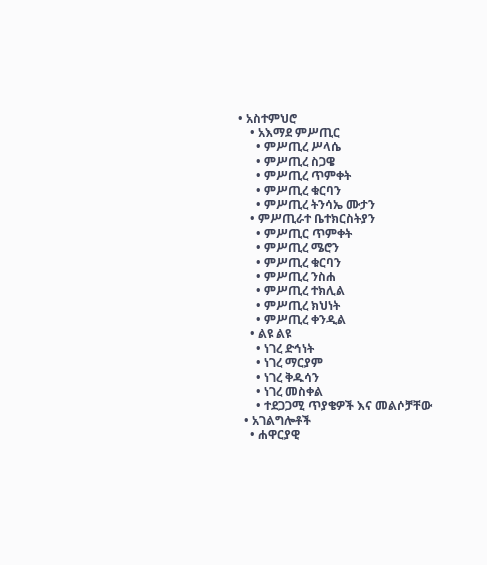• አስተምህሮ
    • አእማደ ምሥጢር
      • ምሥጢረ ሥላሴ
      • ምሥጢረ ስጋዌ
      • ምሥጢረ ጥምቀት
      • ምሥጢረ ቁርባን
      • ምሥጢረ ትንሳኤ ሙታን
    • ምሥጢራተ ቤተክርስትያን
      • ምሥጢር ጥምቀት
      • ምሥጢረ ሜሮን
      • ምሥጢረ ቁርባን
      • ምሥጢረ ንስሐ
      • ምሥጢረ ተክሊል
      • ምሥጢረ ክህነት
      • ምሥጢረ ቀንዲል
    • ልዩ ልዩ
      • ነገረ ድኅነት
      • ነገረ ማርያም
      • ነገረ ቅዱሳን
      • ነገረ መስቀል
      • ተደጋጋሚ ጥያቄዎች እና መልሶቻቸው
  • አገልግሎቶች
    • ሐዋርያዊ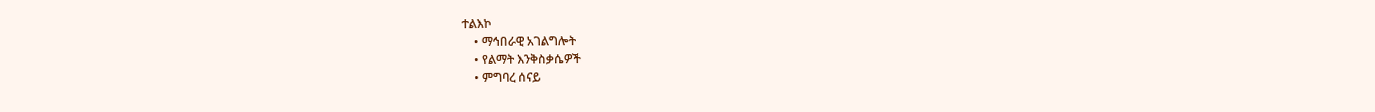ተልእኮ
    • ማኅበራዊ አገልግሎት
    • የልማት እንቅስቃሴዎች
    • ምግባረ ሰናይ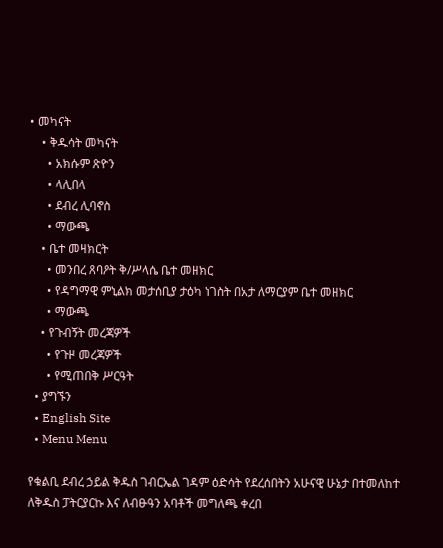• መካናት
    • ቅዱሳት መካናት
      • አክሱም ጽዮን
      • ላሊበላ
      • ደብረ ሊባኖስ
      • ማውጫ
    • ቤተ መዛክርት
      • መንበረ ጸባዖት ቅ/ሥላሴ ቤተ መዘክር
      • የዳግማዊ ምኒልክ መታሰቢያ ታዕካ ነገስት በአታ ለማርያም ቤተ መዘክር
      • ማውጫ
    • የጉብኝት መረጃዎች
      • የጉዞ መረጃዎች
      • የሚጠበቅ ሥርዓት
  • ያግኙን
  • English Site
  • Menu Menu

የቁልቢ ደብረ ኃይል ቅዱስ ገብርኤል ገዳም ዕድሳት የደረሰበትን አሁናዊ ሁኔታ በተመለከተ ለቅዱስ ፓትርያርኩ እና ለብፁዓን አባቶች መግለጫ ቀረበ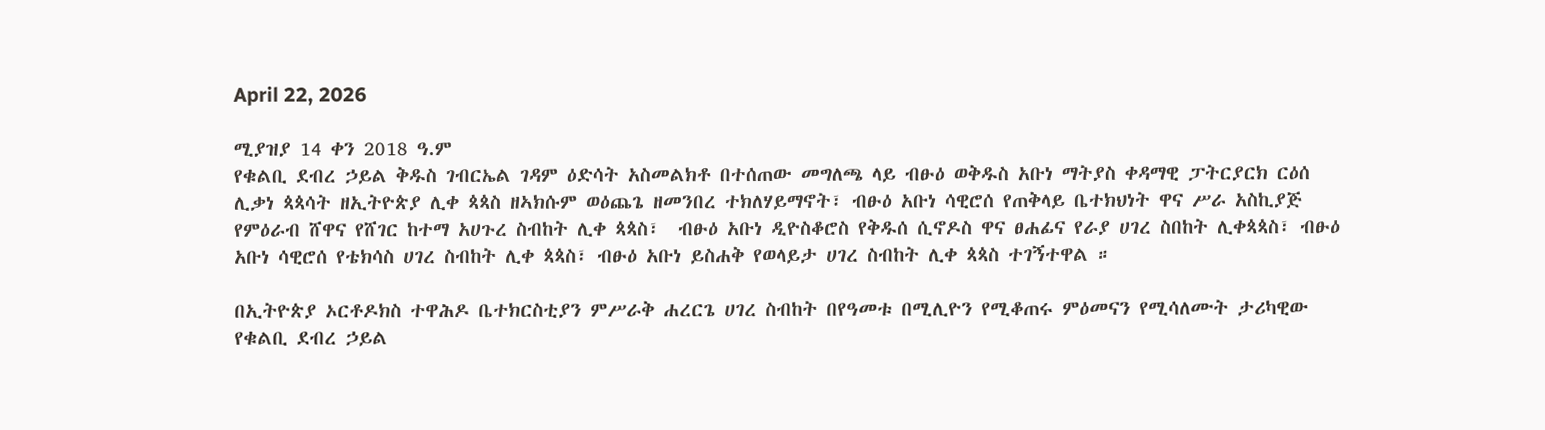April 22, 2026

ሚያዝያ 14 ቀን 2018 ዓ.ም
የቁልቢ ደብረ ኃይል ቅዱስ ገብርኤል ገዳም ዕድሳት አስመልክቶ በተሰጠው መግለጫ ላይ ብፁዕ ወቅዱስ አቡነ ማትያስ ቀዳማዊ ፓትርያርክ ርዕሰ ሊቃነ ጳጳሳት ዘኢትዮጵያ ሊቀ ጳጳስ ዘኣክሱም ወዕጨጌ ዘመንበረ ተክለሃይማኖት፣ ብፁዕ አቡነ ሳዊሮሰ የጠቅላይ ቤተክህነት ዋና ሥራ አስኪያጅ የምዕራብ ሸዋና የሸገር ከተማ አሀጉረ ስብከት ሊቀ ጳጳስ፣  ብፁዕ አቡነ ዲዮስቆሮስ የቅዱሰ ሲኖዶስ ዋና ፀሐፊና የራያ ሀገረ ስበከት ሊቀጳጳስ፣ ብፁዕ አቡነ ሳዊሮሰ የቴክሳስ ሀገረ ስብከት ሊቀ ጳጳስ፣ ብፁዕ አቡነ ይስሐቅ የወላይታ ሀገረ ስብከት ሊቀ ጳጳስ ተገኝተዋል ።

በኢትዮጵያ ኦርቶዶክስ ተዋሕዶ ቤተክርስቲያን ምሥራቅ ሐረርጌ ሀገረ ስብከት በየዓመቱ በሚሊዮን የሚቆጠሩ ምዕመናን የሚሳለሙት ታሪካዊው የቁልቢ ደብረ ኃይል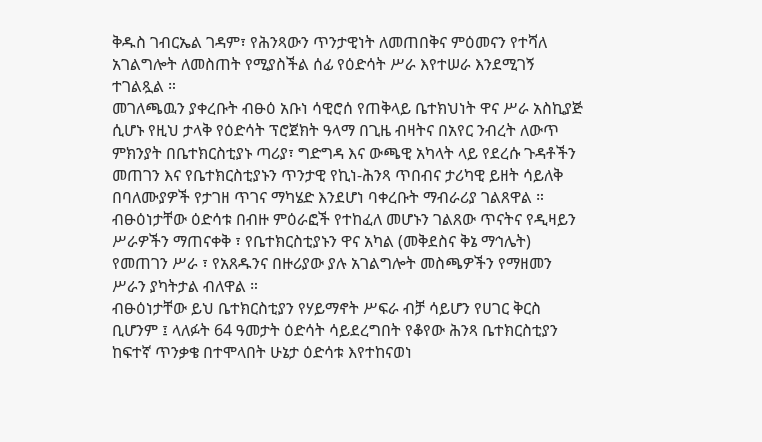ቅዱስ ገብርኤል ገዳም፣ የሕንጻውን ጥንታዊነት ለመጠበቅና ምዕመናን የተሻለ አገልግሎት ለመስጠት የሚያስችል ሰፊ የዕድሳት ሥራ እየተሠራ እንደሚገኝ ተገልጿል ።
መገለጫዉን ያቀረቡት ብፁዕ አቡነ ሳዊሮሰ የጠቅላይ ቤተክህነት ዋና ሥራ አስኪያጅ ሲሆኑ የዚህ ታላቅ የዕድሳት ፕሮጀክት ዓላማ በጊዜ ብዛትና በአየር ንብረት ለውጥ ምክንያት በቤተክርስቲያኑ ጣሪያ፣ ግድግዳ እና ውጫዊ አካላት ላይ የደረሱ ጉዳቶችን መጠገን እና የቤተክርስቲያኑን ጥንታዊ የኪነ-ሕንጻ ጥበብና ታሪካዊ ይዘት ሳይለቅ በባለሙያዎች የታገዘ ጥገና ማካሄድ እንደሆነ ባቀረቡት ማብራሪያ ገልጸዋል ።
ብፁዕነታቸው ዕድሳቱ በብዙ ምዕራፎች የተከፈለ መሆኑን ገልጸው ጥናትና የዲዛይን ሥራዎችን ማጠናቀቅ ፣ የቤተክርስቲያኑን ዋና አካል (መቅደስና ቅኔ ማኅሌት) የመጠገን ሥራ ፣ የአጸዱንና በዙሪያው ያሉ አገልግሎት መስጫዎችን የማዘመን ሥራን ያካትታል ብለዋል ።
ብፁዕነታቸው ይህ ቤተክርስቲያን የሃይማኖት ሥፍራ ብቻ ሳይሆን የሀገር ቅርስ ቢሆንም ፤ ላለፉት 64 ዓመታት ዕድሳት ሳይደረግበት የቆየው ሕንጻ ቤተክርስቲያን ከፍተኛ ጥንቃቄ በተሞላበት ሁኔታ ዕድሳቱ እየተከናወነ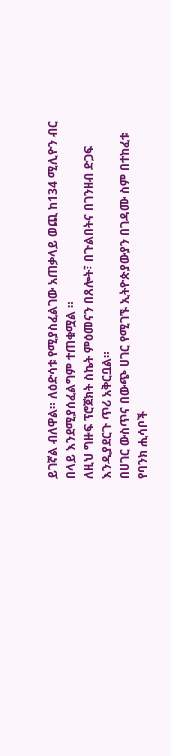ይገኛል ብለዋል። ለዕድሳቱ የሚያስፈልገው አጠቃላይ ወጪ ከ134 ሚሊዮን ብር በላይ እንደሚያሰፈልግም ተጠቁሟል ።
ለዚህ ግዙፍ ፕሮጀክት ስኬት ምዕመናን በጸሎት፣ በጉልበትና በገንዘብ ድጋፍ እንዲያደርጉ ጥሪ አቅርቧል።
በሀገር ውስጥና በውጭ ሀገር የሚገኙ ኢትዮጵያውያን በገዳሙ ስም በተከፈቱ የባንክ ሒሳቦች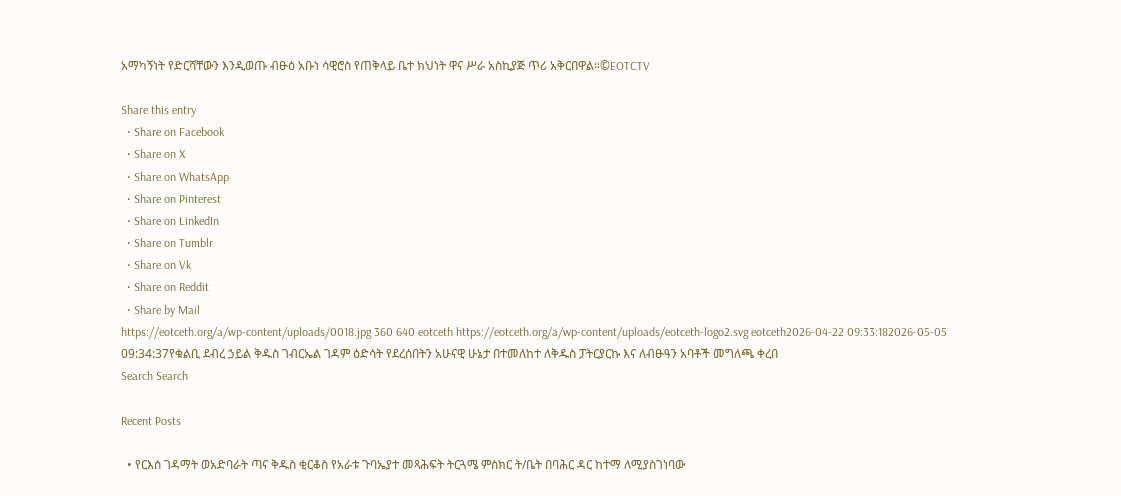አማካኝነት የድርሻቸውን እንዲወጡ ብፁዕ አቡነ ሳዊሮስ የጠቅላይ ቤተ ክህነት ዋና ሥራ አስኪያጅ ጥሪ አቅርበዋል።©EOTCTV

Share this entry
  • Share on Facebook
  • Share on X
  • Share on WhatsApp
  • Share on Pinterest
  • Share on LinkedIn
  • Share on Tumblr
  • Share on Vk
  • Share on Reddit
  • Share by Mail
https://eotceth.org/a/wp-content/uploads/0018.jpg 360 640 eotceth https://eotceth.org/a/wp-content/uploads/eotceth-logo2.svg eotceth2026-04-22 09:33:182026-05-05 09:34:37የቁልቢ ደብረ ኃይል ቅዱስ ገብርኤል ገዳም ዕድሳት የደረሰበትን አሁናዊ ሁኔታ በተመለከተ ለቅዱስ ፓትርያርኩ እና ለብፁዓን አባቶች መግለጫ ቀረበ
Search Search

Recent Posts

  • የርእሰ ገዳማት ወአድባራት ጣና ቅዱስ ቂርቆስ የአራቱ ጉባኤያተ መጻሕፍት ትርጓሜ ምስክር ት/ቤት በባሕር ዳር ከተማ ለሚያስገነባው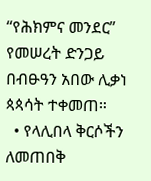“የሕክምና መንደር” የመሠረት ድንጋይ በብፁዓን አበው ሊቃነ ጳጳሳት ተቀመጠ።
  • የላሊበላ ቅርሶችን ለመጠበቅ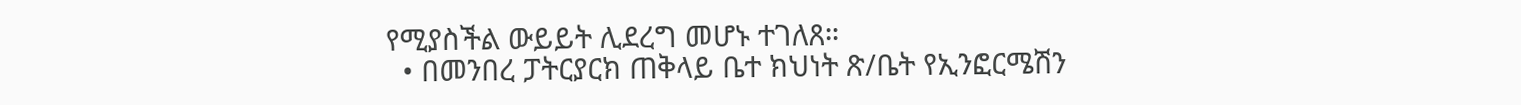የሚያስችል ውይይት ሊደረግ መሆኑ ተገለጸ።
  • በመንበረ ፓትርያርክ ጠቅላይ ቤተ ክህነት ጽ/ቤት የኢንፎርሜሽን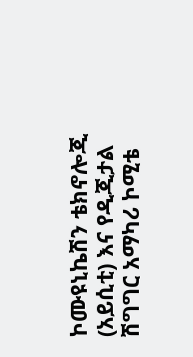ኮሙዩኒኬሽን ቴክኖሎጂ (አይሲቲ) እና የዲጂታል ሽግግር አማካሪ ኮሚቴ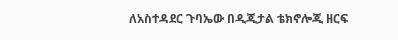ለአስተዳደር ጉባኤው በዲጂታል ቴክኖሎጂ ዘርፍ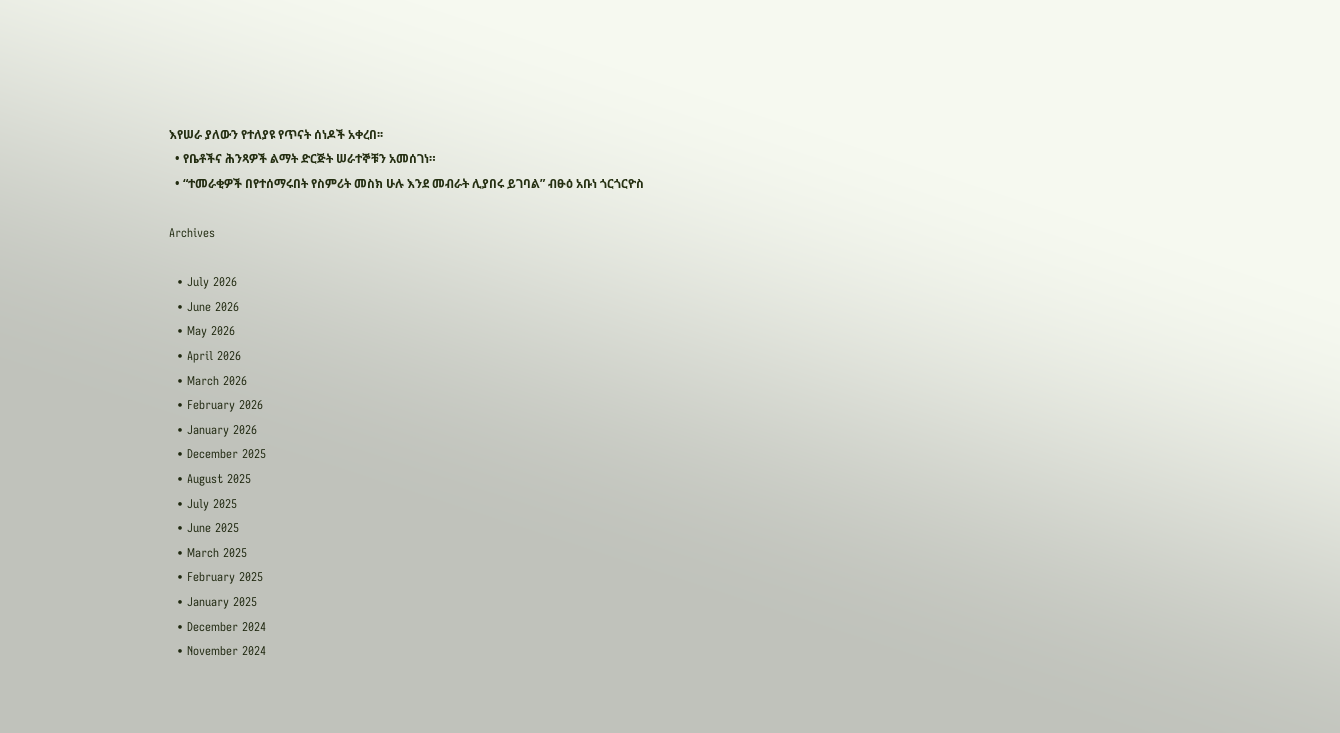እየሠራ ያለውን የተለያዩ የጥናት ሰነዶች አቀረበ፡፡
  • የቤቶችና ሕንጻዎች ልማት ድርጅት ሠራተኞቹን አመሰገነ።
  • “ተመራቂዎች በየተሰማሩበት የስምሪት መስክ ሁሉ እንደ መብራት ሊያበሩ ይገባል” ብፁዕ አቡነ ጎርጎርዮስ

Archives

  • July 2026
  • June 2026
  • May 2026
  • April 2026
  • March 2026
  • February 2026
  • January 2026
  • December 2025
  • August 2025
  • July 2025
  • June 2025
  • March 2025
  • February 2025
  • January 2025
  • December 2024
  • November 2024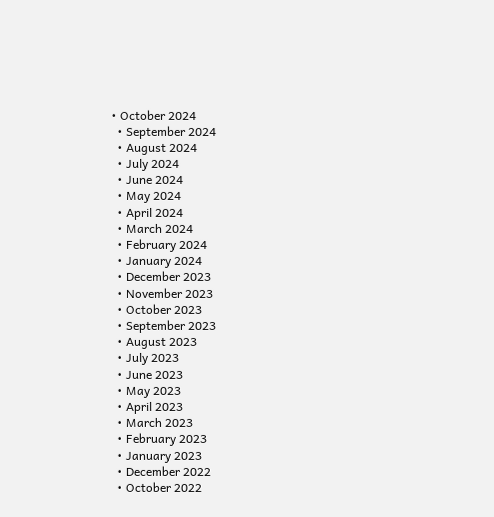• October 2024
  • September 2024
  • August 2024
  • July 2024
  • June 2024
  • May 2024
  • April 2024
  • March 2024
  • February 2024
  • January 2024
  • December 2023
  • November 2023
  • October 2023
  • September 2023
  • August 2023
  • July 2023
  • June 2023
  • May 2023
  • April 2023
  • March 2023
  • February 2023
  • January 2023
  • December 2022
  • October 2022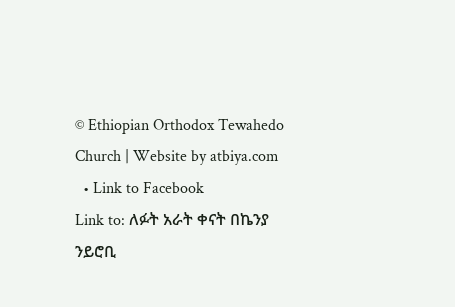© Ethiopian Orthodox Tewahedo Church | Website by atbiya.com
  • Link to Facebook
Link to: ለፉት አራት ቀናት በኬንያ ንይሮቢ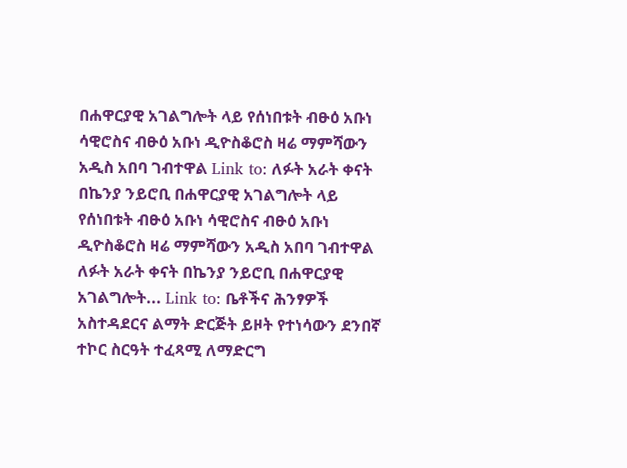በሐዋርያዊ አገልግሎት ላይ የሰነበቱት ብፁዕ አቡነ ሳዊሮስና ብፁዕ አቡነ ዲዮስቆሮስ ዛሬ ማምሻውን አዲስ አበባ ገብተዋል Link to: ለፉት አራት ቀናት በኬንያ ንይሮቢ በሐዋርያዊ አገልግሎት ላይ የሰነበቱት ብፁዕ አቡነ ሳዊሮስና ብፁዕ አቡነ ዲዮስቆሮስ ዛሬ ማምሻውን አዲስ አበባ ገብተዋል ለፉት አራት ቀናት በኬንያ ንይሮቢ በሐዋርያዊ አገልግሎት... Link to: ቤቶችና ሕንፃዎች አስተዳደርና ልማት ድርጅት ይዞት የተነሳውን ደንበኛ ተኮር ስርዓት ተፈጻሚ ለማድርግ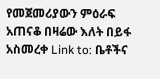የመጀመሪያውን ምዕራፍ አጠናቆ በዛሬው እለት በይፋ አስመረቀ Link to: ቤቶችና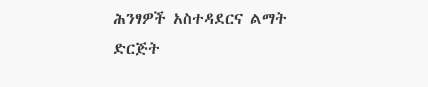ሕንፃዎች አስተዳደርና ልማት ድርጅት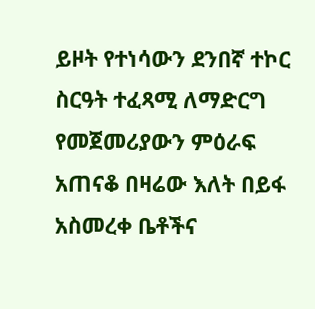ይዞት የተነሳውን ደንበኛ ተኮር ስርዓት ተፈጻሚ ለማድርግ የመጀመሪያውን ምዕራፍ አጠናቆ በዛሬው እለት በይፋ አስመረቀ ቤቶችና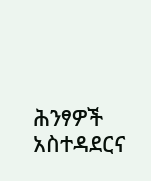ሕንፃዎች አስተዳደርና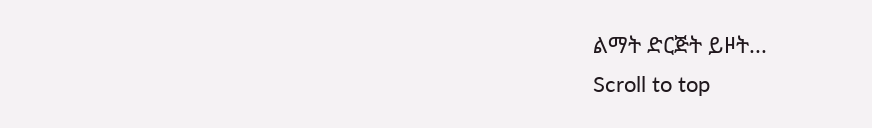ልማት ድርጅት ይዞት...
Scroll to top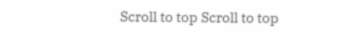Scroll to top Scroll to top